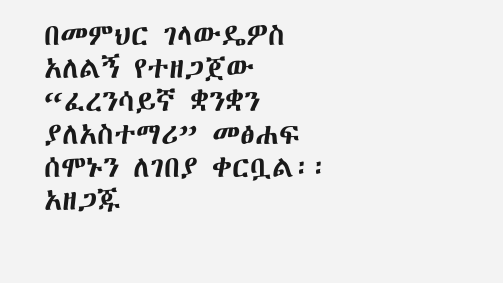በመምህር ገላውዴዎስ አለልኝ የተዘጋጀው “ፈረንሳይኛ ቋንቋን ያለአስተማሪ” መፅሐፍ ሰሞኑን ለገበያ ቀርቧል፡፡
አዘጋጁ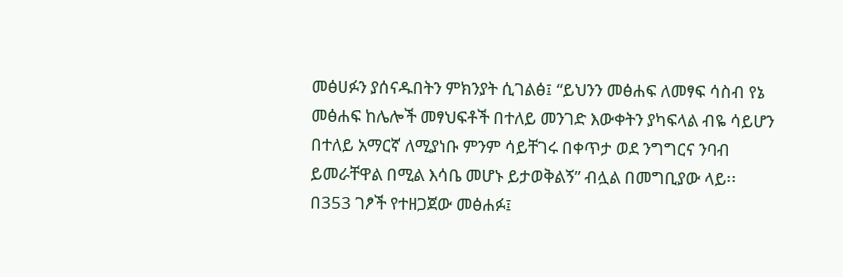መፅሀፉን ያሰናዱበትን ምክንያት ሲገልፅ፤ “ይህንን መፅሐፍ ለመፃፍ ሳስብ የኔ መፅሐፍ ከሌሎች መፃህፍቶች በተለይ መንገድ እውቀትን ያካፍላል ብዬ ሳይሆን በተለይ አማርኛ ለሚያነቡ ምንም ሳይቸገሩ በቀጥታ ወደ ንግግርና ንባብ ይመራቸዋል በሚል እሳቤ መሆኑ ይታወቅልኝ” ብሏል በመግቢያው ላይ፡፡
በ353 ገፆች የተዘጋጀው መፅሐፉ፤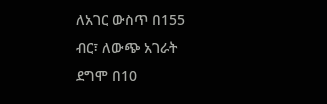ለአገር ውስጥ በ155 ብር፣ ለውጭ አገራት ደግሞ በ10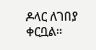ዶላር ለገበያ ቀርቧል፡፡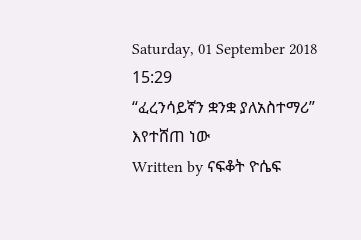Saturday, 01 September 2018 15:29
“ፈረንሳይኛን ቋንቋ ያለአስተማሪ” እየተሸጠ ነው
Written by ናፍቆት ዮሴፍ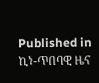Published in
ኪነ-ጥበባዊ ዜና